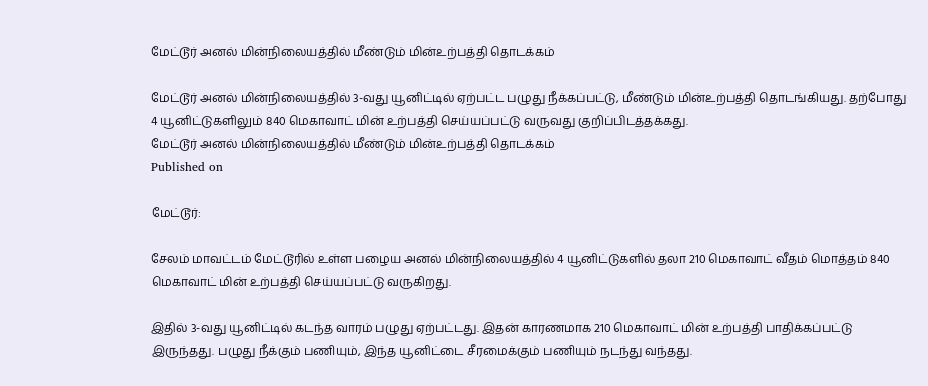மேட்டூர் அனல் மின்நிலையத்தில் மீண்டும் மின்உற்பத்தி தொடக்கம்

மேட்டூர் அனல் மின்நிலையத்தில் 3-வது யூனிட்டில் ஏற்பட்ட பழுது நீக்கப்பட்டு, மீண்டும் மின்உற்பத்தி தொடங்கியது. தற்போது 4 யூனிட்டுகளிலும் 840 மெகாவாட் மின் உற்பத்தி செய்யப்பட்டு வருவது குறிப்பிடத்தக்கது.
மேட்டூர் அனல் மின்நிலையத்தில் மீண்டும் மின்உற்பத்தி தொடக்கம்
Published on

மேட்டூர்:

சேலம் மாவட்டம் மேட்டூரில் உள்ள பழைய அனல் மின்நிலையத்தில் 4 யூனிட்டுகளில் தலா 210 மெகாவாட் வீதம் மொத்தம் 840 மெகாவாட் மின் உற்பத்தி செய்யப்பட்டு வருகிறது.

இதில் 3-வது யூனிட்டில் கடந்த வாரம் பழுது ஏற்பட்டது. இதன் காரணமாக 210 மெகாவாட் மின் உற்பத்தி பாதிக்கப்பட்டு இருந்தது. பழுது நீக்கும் பணியும், இந்த யூனிட்டை சீரமைக்கும் பணியும் நடந்து வந்தது.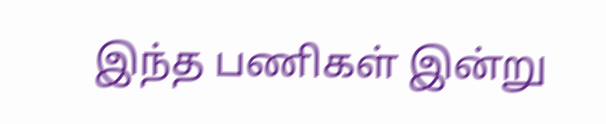இந்த பணிகள் இன்று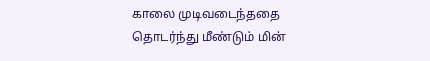காலை முடிவடைந்ததை தொடர்ந்து மீண்டும் மின்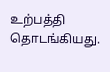உற்பத்தி தொடங்கியது.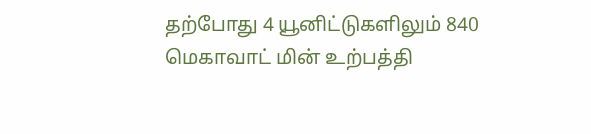தற்போது 4 யூனிட்டுகளிலும் 840 மெகாவாட் மின் உற்பத்தி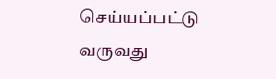செய்யப்பட்டு வருவது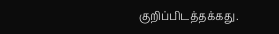குறிப்பிடத்தக்கது.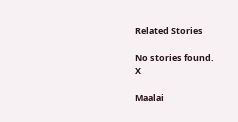Related Stories

No stories found.
X

Maalai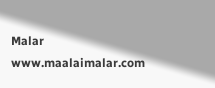Malar
www.maalaimalar.com